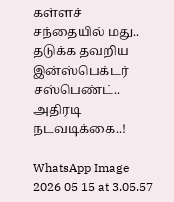கள்ளச் சந்தையில் மது.. தடுக்க தவறிய இன்ஸ்பெக்டர் சஸ்பெண்ட்.. அதிரடி நடவடிக்கை..!

WhatsApp Image 2026 05 15 at 3.05.57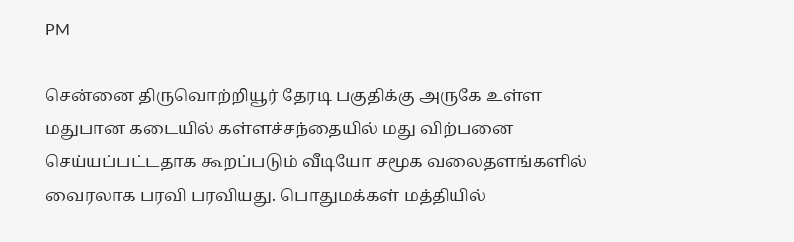PM

சென்னை திருவொற்றியூர் தேரடி பகுதிக்கு அருகே உள்ள மதுபான கடையில் கள்ளச்சந்தையில் மது விற்பனை செய்யப்பட்டதாக கூறப்படும் வீடியோ சமூக வலைதளங்களில் வைரலாக பரவி பரவியது. பொதுமக்கள் மத்தியில்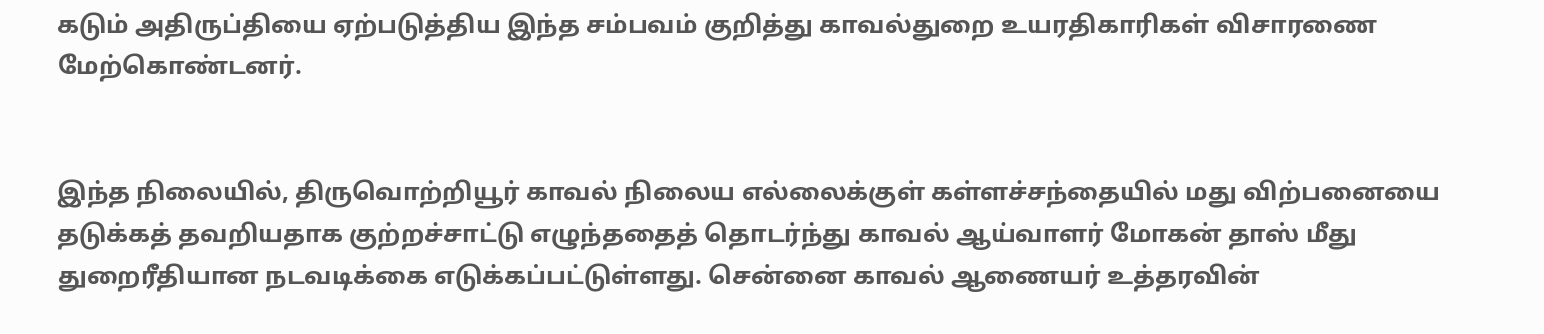கடும் அதிருப்தியை ஏற்படுத்திய இந்த சம்பவம் குறித்து காவல்துறை உயரதிகாரிகள் விசாரணை மேற்கொண்டனர்.


இந்த நிலையில், திருவொற்றியூர் காவல் நிலைய எல்லைக்குள் கள்ளச்சந்தையில் மது விற்பனையை தடுக்கத் தவறியதாக குற்றச்சாட்டு எழுந்ததைத் தொடர்ந்து காவல் ஆய்வாளர் மோகன் தாஸ் மீது துறைரீதியான நடவடிக்கை எடுக்கப்பட்டுள்ளது. சென்னை காவல் ஆணையர் உத்தரவின்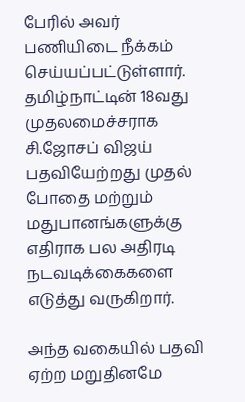பேரில் அவர் பணியிடை நீக்கம் செய்யப்பட்டுள்ளார். தமிழ்நாட்டின் 18வது முதலமைச்சராக சி.ஜோசப் விஜய் பதவியேற்றது முதல் போதை மற்றும் மதுபானங்களுக்கு எதிராக பல அதிரடி நடவடிக்கைகளை எடுத்து வருகிறார்.

அந்த வகையில் பதவி ஏற்ற மறுதினமே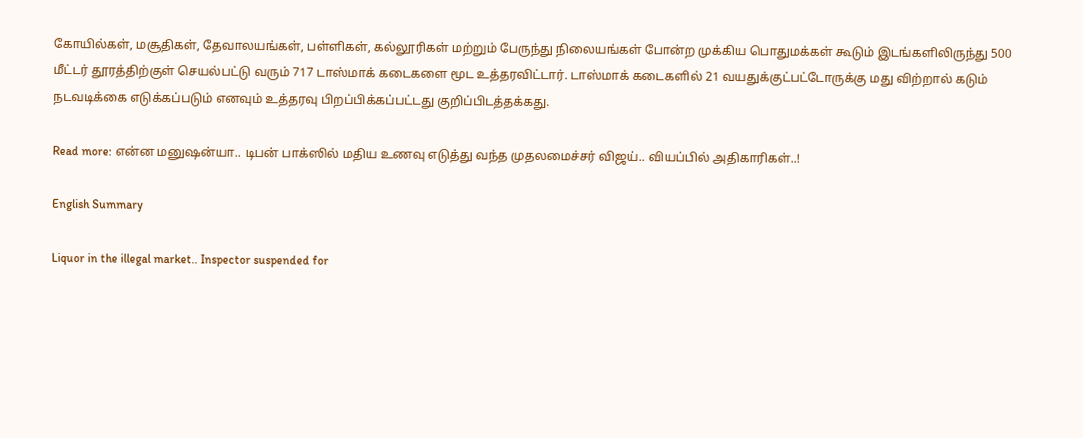கோயில்கள், மசூதிகள், தேவாலயங்கள், பள்ளிகள், கல்லூரிகள் மற்றும் பேருந்து நிலையங்கள் போன்ற முக்கிய பொதுமக்கள் கூடும் இடங்களிலிருந்து 500 மீட்டர் தூரத்திற்குள் செயல்பட்டு வரும் 717 டாஸ்மாக் கடைகளை மூட உத்தரவிட்டார். டாஸ்மாக் கடைகளில் 21 வயதுக்குட்பட்டோருக்கு மது விற்றால் கடும் நடவடிக்கை எடுக்கப்படும் எனவும் உத்தரவு பிறப்பிக்கப்பட்டது குறிப்பிடத்தக்கது.

Read more: என்ன மனுஷன்யா.. டிபன் பாக்ஸில் மதிய உணவு எடுத்து வந்த முதலமைச்சர் விஜய்.. வியப்பில் அதிகாரிகள்..!

English Summary

Liquor in the illegal market.. Inspector suspended for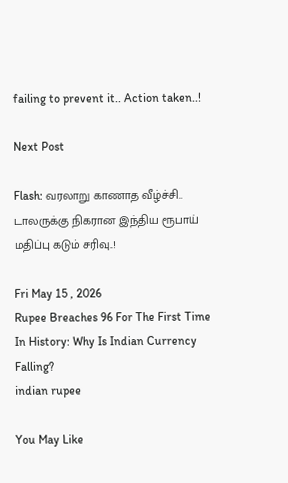failing to prevent it.. Action taken..!

Next Post

Flash: வரலாறு காணாத வீழ்ச்சி.. டாலருக்கு நிகரான இந்திய ரூபாய் மதிப்பு கடும் சரிவு..!

Fri May 15 , 2026
Rupee Breaches 96 For The First Time In History: Why Is Indian Currency Falling?
indian rupee

You May Like